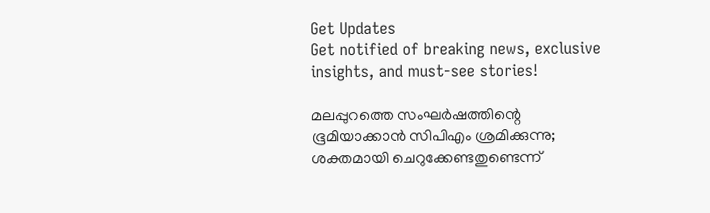Get Updates
Get notified of breaking news, exclusive insights, and must-see stories!

മലപ്പുറത്തെ സംഘർഷത്തിന്റെ ഭൂമിയാക്കാൻ സിപിഎം ശ്രമിക്കുന്നു; ശക്തമായി ചെറുക്കേണ്ടതുണ്ടെന്ന്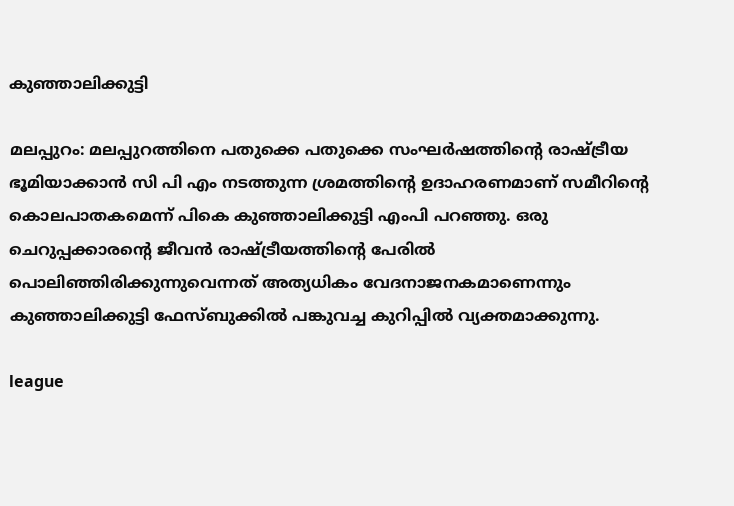കുഞ്ഞാലിക്കുട്ടി

മലപ്പുറം: മലപ്പുറത്തിനെ പതുക്കെ പതുക്കെ സംഘര്‍ഷത്തിന്റെ രാഷ്ട്രീയ ഭൂമിയാക്കാന്‍ സി പി എം നടത്തുന്ന ശ്രമത്തിന്റെ ഉദാഹരണമാണ് സമീറിന്റെ കൊലപാതകമെന്ന് പികെ കുഞ്ഞാലിക്കുട്ടി എംപി പറഞ്ഞു. ഒരു ചെറുപ്പക്കാരന്റെ ജീവന്‍ രാഷ്ട്രീയത്തിന്റെ പേരില്‍ പൊലിഞ്ഞിരിക്കുന്നുവെന്നത് അത്യധികം വേദനാജനകമാണെന്നും കുഞ്ഞാലിക്കുട്ടി ഫേസ്ബുക്കില്‍ പങ്കുവച്ച കുറിപ്പില്‍ വ്യക്തമാക്കുന്നു.

league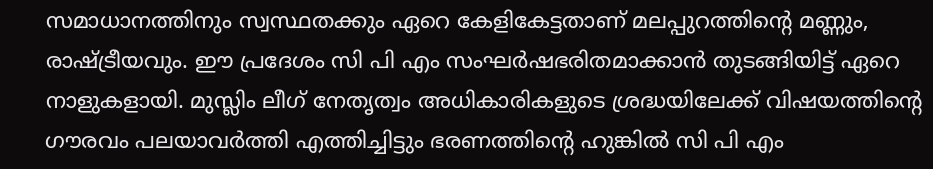സമാധാനത്തിനും സ്വസ്ഥതക്കും ഏറെ കേളികേട്ടതാണ് മലപ്പുറത്തിന്റെ മണ്ണും, രാഷ്ട്രീയവും. ഈ പ്രദേശം സി പി എം സംഘര്‍ഷഭരിതമാക്കാന്‍ തുടങ്ങിയിട്ട് ഏറെ നാളുകളായി. മുസ്ലിം ലീഗ് നേതൃത്വം അധികാരികളുടെ ശ്രദ്ധയിലേക്ക് വിഷയത്തിന്റെ ഗൗരവം പലയാവര്‍ത്തി എത്തിച്ചിട്ടും ഭരണത്തിന്റെ ഹുങ്കില്‍ സി പി എം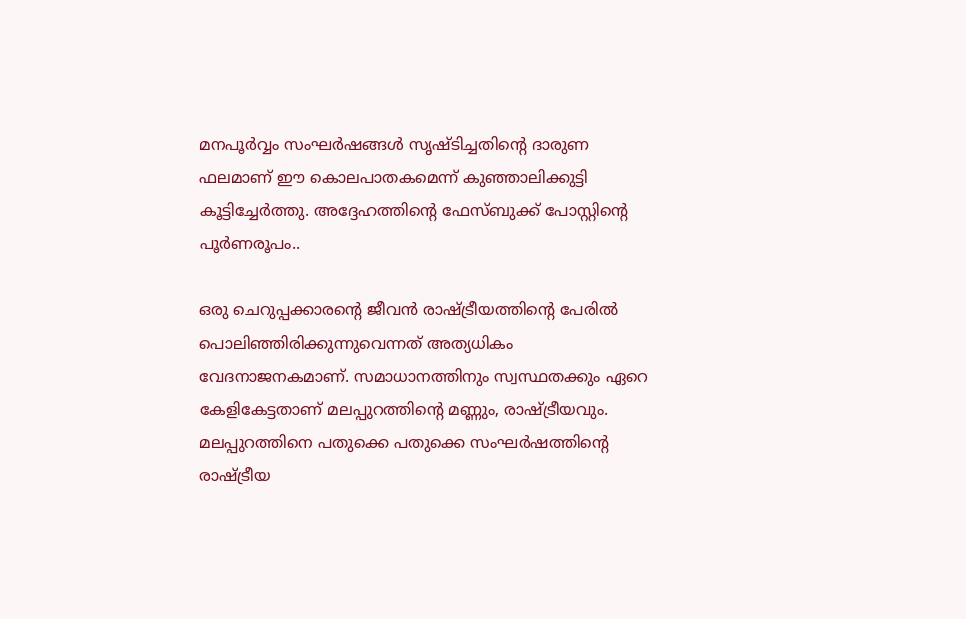മനപൂര്‍വ്വം സംഘര്‍ഷങ്ങള്‍ സൃഷ്ടിച്ചതിന്റെ ദാരുണ ഫലമാണ് ഈ കൊലപാതകമെന്ന് കുഞ്ഞാലിക്കുട്ടി കൂട്ടിച്ചേര്‍ത്തു. അദ്ദേഹത്തിന്റെ ഫേസ്ബുക്ക് പോസ്റ്റിന്റെ പൂര്‍ണരൂപം..

ഒരു ചെറുപ്പക്കാരന്റെ ജീവന്‍ രാഷ്ട്രീയത്തിന്റെ പേരില്‍ പൊലിഞ്ഞിരിക്കുന്നുവെന്നത് അത്യധികം വേദനാജനകമാണ്. സമാധാനത്തിനും സ്വസ്ഥതക്കും ഏറെ കേളികേട്ടതാണ് മലപ്പുറത്തിന്റെ മണ്ണും, രാഷ്ട്രീയവും. മലപ്പുറത്തിനെ പതുക്കെ പതുക്കെ സംഘര്‍ഷത്തിന്റെ രാഷ്ട്രീയ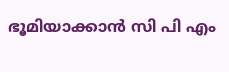ഭൂമിയാക്കാന്‍ സി പി എം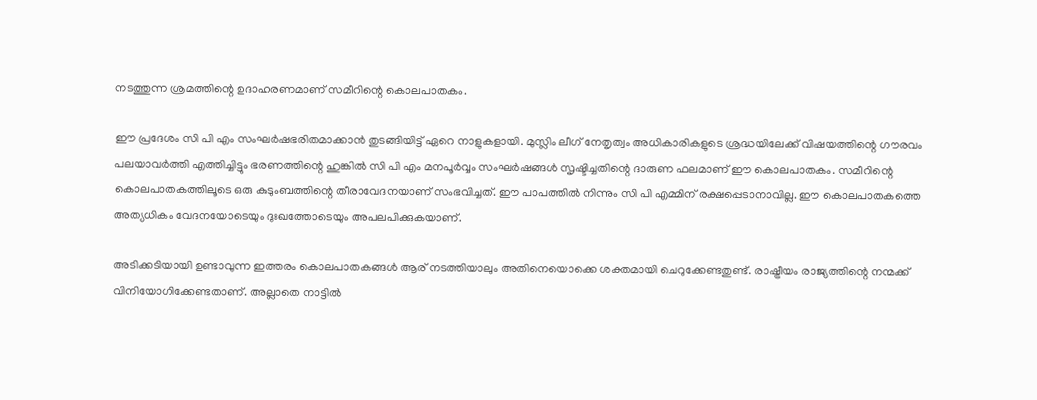നടത്തുന്ന ശ്രമത്തിന്റെ ഉദാഹരണമാണ് സമീറിന്റെ കൊലപാതകം.

ഈ പ്രദേശം സി പി എം സംഘര്‍ഷഭരിതമാക്കാന്‍ തുടങ്ങിയിട്ട് ഏറെ നാളുകളായി. മുസ്ലിം ലീഗ് നേതൃത്വം അധികാരികളുടെ ശ്രദ്ധയിലേക്ക് വിഷയത്തിന്റെ ഗൗരവം പലയാവര്‍ത്തി എത്തിച്ചിട്ടും ഭരണത്തിന്റെ ഹുങ്കില്‍ സി പി എം മനപൂര്‍വ്വം സംഘര്‍ഷങ്ങള്‍ സൃഷ്ടിച്ചതിന്റെ ദാരുണ ഫലമാണ് ഈ കൊലപാതകം. സമീറിന്റെ കൊലപാതകത്തിലൂടെ ഒരു കുടുംബത്തിന്റെ തീരാവേദനയാണ് സംഭവിച്ചത്. ഈ പാപത്തില്‍ നിന്നും സി പി എമ്മിന് രക്ഷപ്പെടാനാവില്ല. ഈ കൊലപാതകത്തെ അത്യധികം വേദനയോടെയും ദുഃഖത്തോടെയും അപലപിക്കുകയാണ്.

അടിക്കടിയായി ഉണ്ടാവുന്ന ഇത്തരം കൊലപാതകങ്ങള്‍ ആര് നടത്തിയാലും അതിനെയൊക്കെ ശക്തമായി ചെറുക്കേണ്ടതുണ്ട്. രാഷ്ട്രീയം രാജ്യത്തിന്റെ നന്മക്ക് വിനിയോഗിക്കേണ്ടതാണ്. അല്ലാതെ നാട്ടില്‍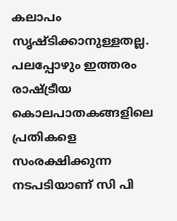കലാപം സൃഷ്ടിക്കാനുള്ളതല്ല. പലപ്പോഴും ഇത്തരം രാഷ്ട്രീയ കൊലപാതകങ്ങളിലെ പ്രതികളെ സംരക്ഷിക്കുന്ന നടപടിയാണ് സി പി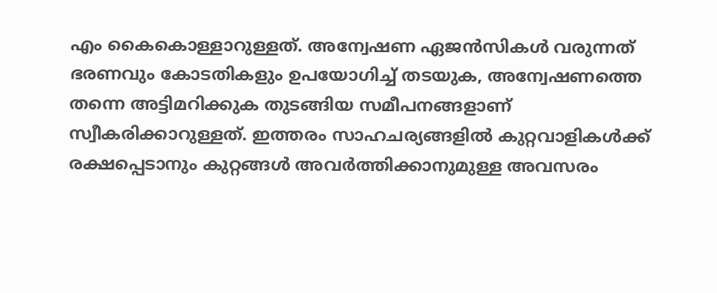എം കൈകൊള്ളാറുള്ളത്. അന്വേഷണ ഏജന്‍സികള്‍ വരുന്നത് ഭരണവും കോടതികളും ഉപയോഗിച്ച് തടയുക, അന്വേഷണത്തെ തന്നെ അട്ടിമറിക്കുക തുടങ്ങിയ സമീപനങ്ങളാണ് സ്വീകരിക്കാറുള്ളത്. ഇത്തരം സാഹചര്യങ്ങളില്‍ കുറ്റവാളികള്‍ക്ക് രക്ഷപ്പെടാനും കുറ്റങ്ങള്‍ അവര്‍ത്തിക്കാനുമുള്ള അവസരം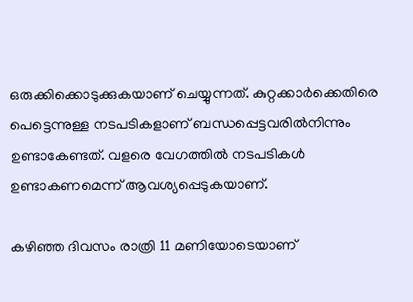ഒരുക്കിക്കൊടുക്കുകയാണ് ചെയ്യുന്നത്. കുറ്റക്കാര്‍ക്കെതിരെ പെട്ടെന്നുള്ള നടപടികളാണ് ബന്ധപ്പെട്ടവരില്‍നിന്നും ഉണ്ടാകേണ്ടത്. വളരെ വേഗത്തില്‍ നടപടികള്‍ ഉണ്ടാകണമെന്ന് ആവശ്യപ്പെടുകയാണ്.

കഴിഞ്ഞ ദിവസം രാത്രി 11 മണിയോടെയാണ്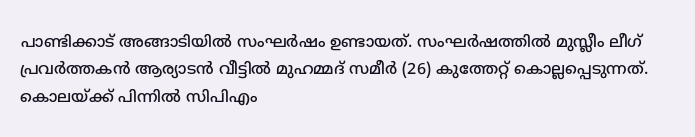പാണ്ടിക്കാട് അങ്ങാടിയില്‍ സംഘര്‍ഷം ഉണ്ടായത്. സംഘര്‍ഷത്തില്‍ മുസ്ലീം ലീഗ് പ്രവര്‍ത്തകന്‍ ആര്യാടന്‍ വീട്ടില്‍ മുഹമ്മദ് സമീര്‍ (26) കുത്തേറ്റ് കൊല്ലപ്പെടുന്നത്. കൊലയ്ക്ക് പിന്നില്‍ സിപിഎം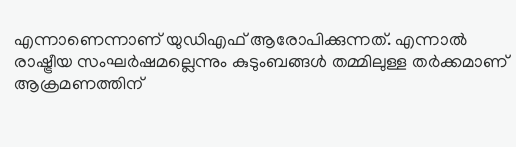എന്നാണെന്നാണ് യുഡിഎഫ് ആരോപിക്കുന്നത്. എന്നാല്‍ രാഷ്ട്രീയ സംഘര്‍ഷമല്ലെന്നും കുടുംബങ്ങള്‍ തമ്മിലുള്ള തര്‍ക്കമാണ് ആക്രമണത്തിന്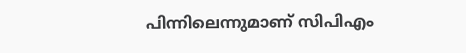പിന്നിലെന്നുമാണ് സിപിഎം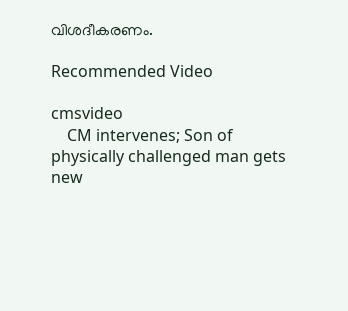വിശദീകരണം.

Recommended Video

cmsvideo
    CM intervenes; Son of physically challenged man gets new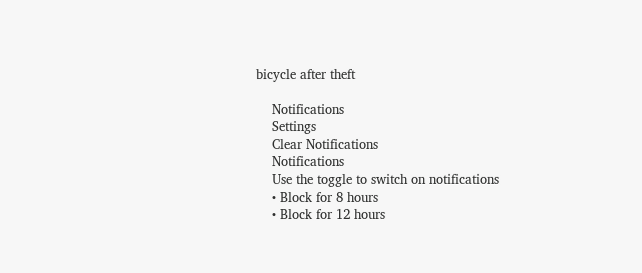bicycle after theft

    Notifications
    Settings
    Clear Notifications
    Notifications
    Use the toggle to switch on notifications
    • Block for 8 hours
    • Block for 12 hours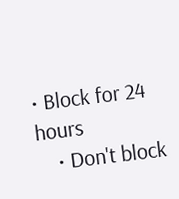• Block for 24 hours
    • Don't block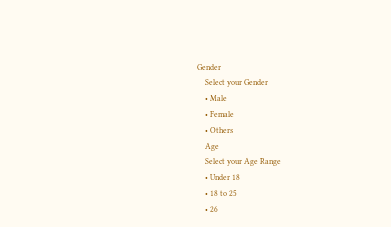Gender
    Select your Gender
    • Male
    • Female
    • Others
    Age
    Select your Age Range
    • Under 18
    • 18 to 25
    • 26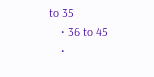to 35
    • 36 to 45
    •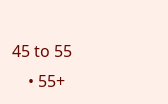45 to 55
    • 55+